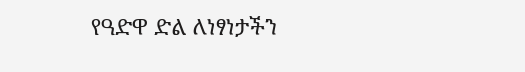የዓድዋ ድል ለነፃነታችን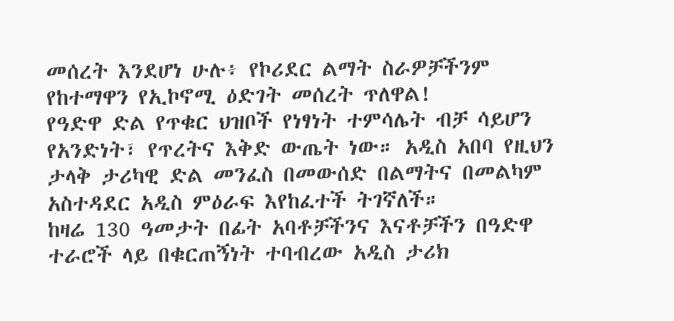መሰረት እንደሆነ ሁሉ፥ የኮሪደር ልማት ስራዎቻችንም የከተማዋን የኢኮኖሚ ዕድገት መሰረት ጥለዋል!
የዓድዋ ድል የጥቁር ህዝቦች የነፃነት ተምሳሌት ብቻ ሳይሆን የአንድነት፣ የጥረትና እቅድ ውጤት ነው። አዲስ አበባ የዚህን ታላቅ ታሪካዊ ድል መንፈስ በመውሰድ በልማትና በመልካም አስተዳደር አዲስ ምዕራፍ እየከፈተች ትገኛለች።
ከዛሬ 130 ዓመታት በፊት አባቶቻችንና እናቶቻችን በዓድዋ ተራሮች ላይ በቁርጠኝነት ተባብረው አዲስ ታሪክ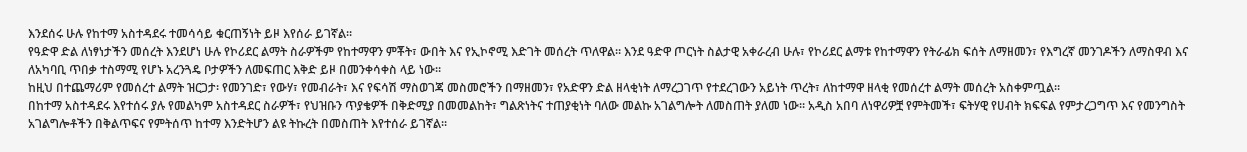እንደሰሩ ሁሉ የከተማ አስተዳደሩ ተመሳሳይ ቁርጠኝነት ይዞ እየሰራ ይገኛል።
የዓድዋ ድል ለነፃነታችን መሰረት እንደሆነ ሁሉ የኮሪደር ልማት ስራዎችም የከተማዋን ምቾት፣ ውበት እና የኢኮኖሚ እድገት መሰረት ጥለዋል። እንደ ዓድዋ ጦርነት ስልታዊ አቀራረብ ሁሉ፣ የኮሪደር ልማቱ የከተማዋን የትራፊክ ፍሰት ለማዘመን፣ የእግረኛ መንገዶችን ለማስዋብ እና ለአካባቢ ጥበቃ ተስማሚ የሆኑ አረንጓዴ ቦታዎችን ለመፍጠር እቅድ ይዞ በመንቀሳቀስ ላይ ነው።
ከዚህ በተጨማሪም የመሰረተ ልማት ዝርጋታ፡ የመንገድ፣ የውሃ፣ የመብራት፣ እና የፍሳሽ ማስወገጃ መስመሮችን በማዘመን፣ የአድዋን ድል ዘላቂነት ለማረጋገጥ የተደረገውን አይነት ጥረት፣ ለከተማዋ ዘላቂ የመሰረተ ልማት መሰረት አስቀምጧል።
በከተማ አስተዳደሩ እየተሰሩ ያሉ የመልካም አስተዳደር ስራዎች፣ የህዝቡን ጥያቄዎች በቅድሚያ በመመልከት፣ ግልጽነትና ተጠያቂነት ባለው መልኩ አገልግሎት ለመስጠት ያለመ ነው። አዲስ አበባ ለነዋሪዎቿ የምትመች፣ ፍትሃዊ የሀብት ክፍፍል የምታረጋግጥ እና የመንግስት አገልግሎቶችን በቅልጥፍና የምትሰጥ ከተማ እንድትሆን ልዩ ትኩረት በመስጠት እየተሰራ ይገኛል፡፡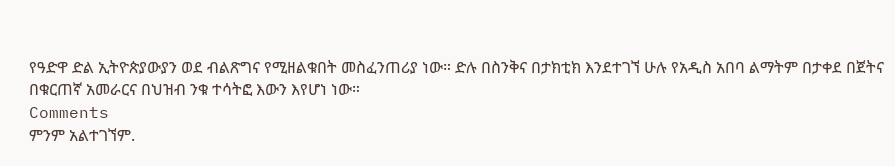የዓድዋ ድል ኢትዮጵያውያን ወደ ብልጽግና የሚዘልቁበት መስፈንጠሪያ ነው። ድሉ በስንቅና በታክቲክ እንደተገኘ ሁሉ የአዲስ አበባ ልማትም በታቀደ በጀትና በቁርጠኛ አመራርና በህዝብ ንቁ ተሳትፎ እውን እየሆነ ነው።
Comments
ምንም አልተገኘም.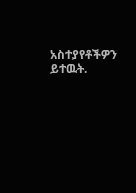አስተያየቶችዎን ይተዉት.